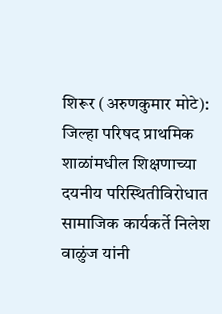शिरूर (अरुणकुमार मोटे): जिल्हा परिषद प्राथमिक शाळांमधील शिक्षणाच्या दयनीय परिस्थितीविरोधात सामाजिक कार्यकर्ते निलेश वाळुंज यांनी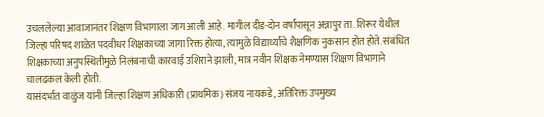उचललेल्या आवाजानंतर शिक्षण विभागाला जाग आली आहे. मागील दीड-दोन वर्षांपासून अन्नापुर ता. शिरूर येथील जिल्हा परिषद शाळेत पदवीधर शिक्षकाच्या जागा रिक्त होत्या, त्यामुळे विद्यार्थ्यांचे शैक्षणिक नुकसान होत होते. संबंधित शिक्षकाच्या अनुपस्थितीमुळे निलंबनाची कारवाई उशिराने झाली, मात्र नवीन शिक्षक नेमण्यास शिक्षण विभागाने चालढकल केली होती.
यासंदर्भात वाळुंज यांनी जिल्हा शिक्षण अधिकारी (प्राथमिक) संजय नायकडे, अतिरिक्त उपमुख्य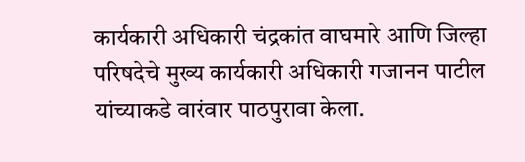कार्यकारी अधिकारी चंद्रकांत वाघमारे आणि जिल्हा परिषदेचे मुख्य कार्यकारी अधिकारी गजानन पाटील यांच्याकडे वारंवार पाठपुरावा केला.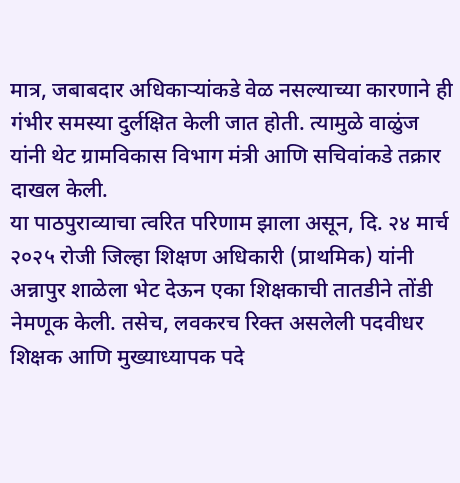मात्र, जबाबदार अधिकाऱ्यांकडे वेळ नसल्याच्या कारणाने ही गंभीर समस्या दुर्लक्षित केली जात होती. त्यामुळे वाळुंज यांनी थेट ग्रामविकास विभाग मंत्री आणि सचिवांकडे तक्रार दाखल केली.
या पाठपुराव्याचा त्वरित परिणाम झाला असून, दि. २४ मार्च २०२५ रोजी जिल्हा शिक्षण अधिकारी (प्राथमिक) यांनी अन्नापुर शाळेला भेट देऊन एका शिक्षकाची तातडीने तोंडी नेमणूक केली. तसेच, लवकरच रिक्त असलेली पदवीधर शिक्षक आणि मुख्याध्यापक पदे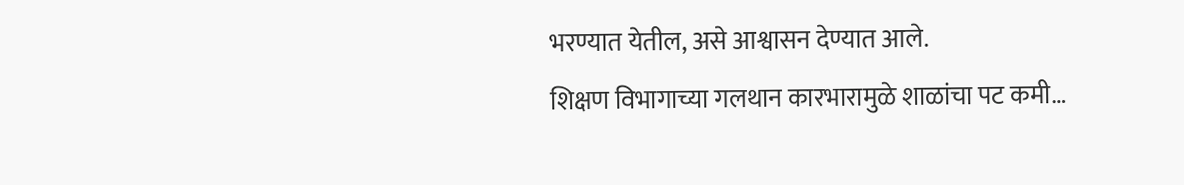भरण्यात येतील, असे आश्वासन देण्यात आले.
शिक्षण विभागाच्या गलथान कारभारामुळे शाळांचा पट कमी…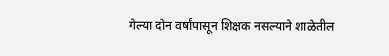गेल्या दोन वर्षांपासून शिक्षक नसल्याने शाळेतील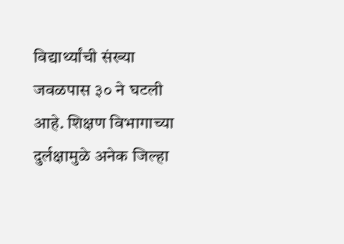विद्यार्थ्यांची संख्या जवळपास ३० ने घटली आहे. शिक्षण विभागाच्या दुर्लक्षामुळे अनेक जिल्हा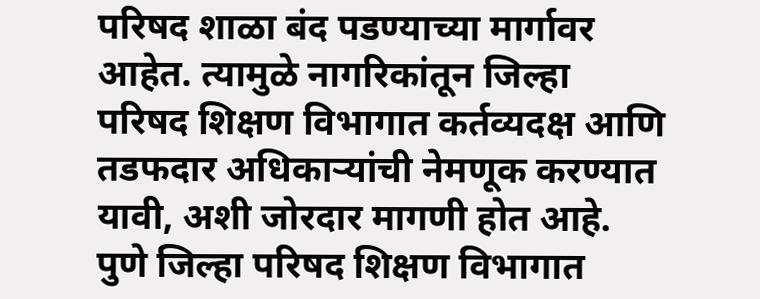परिषद शाळा बंद पडण्याच्या मार्गावर आहेत. त्यामुळे नागरिकांतून जिल्हा परिषद शिक्षण विभागात कर्तव्यदक्ष आणि तडफदार अधिकाऱ्यांची नेमणूक करण्यात यावी, अशी जोरदार मागणी होत आहे.
पुणे जिल्हा परिषद शिक्षण विभागात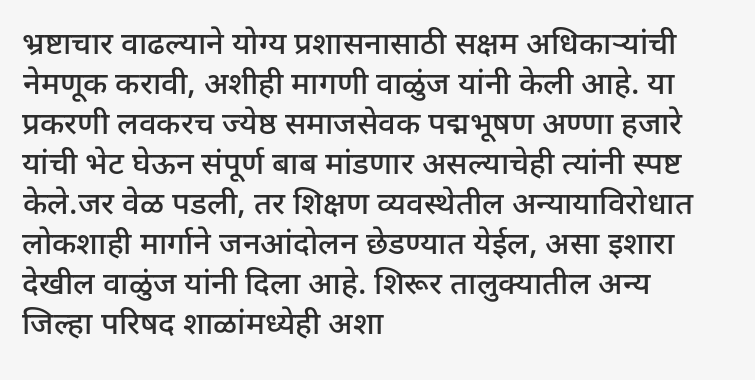भ्रष्टाचार वाढल्याने योग्य प्रशासनासाठी सक्षम अधिकाऱ्यांची नेमणूक करावी, अशीही मागणी वाळुंज यांनी केली आहे. या प्रकरणी लवकरच ज्येष्ठ समाजसेवक पद्मभूषण अण्णा हजारे यांची भेट घेऊन संपूर्ण बाब मांडणार असल्याचेही त्यांनी स्पष्ट केले.जर वेळ पडली, तर शिक्षण व्यवस्थेतील अन्यायाविरोधात लोकशाही मार्गाने जनआंदोलन छेडण्यात येईल, असा इशारा देखील वाळुंज यांनी दिला आहे. शिरूर तालुक्यातील अन्य जिल्हा परिषद शाळांमध्येही अशा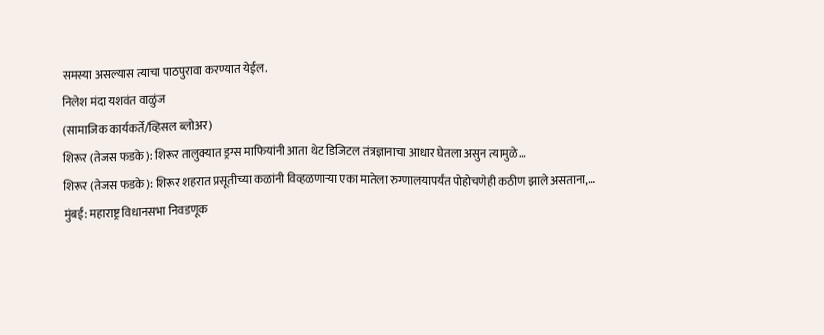समस्या असल्यास त्याचा पाठपुरावा करण्यात येईल.
निलेश मंदा यशवंत वाळुंज
(सामाजिक कार्यकर्ते/व्हिसल ब्लोअर)
शिरूर (तेजस फडके): शिरूर तालुक्यात ड्रग्स माफियांनी आता थेट डिजिटल तंत्रज्ञानाचा आधार घेतला असुन त्यामुळे…
शिरूर (तेजस फडके): शिरूर शहरात प्रसूतीच्या कळांनी विव्हळणाऱ्या एका मातेला रुग्णालयापर्यंत पोहोचणेही कठीण झाले असताना,…
मुंबई: महाराष्ट्र विधानसभा निवडणूक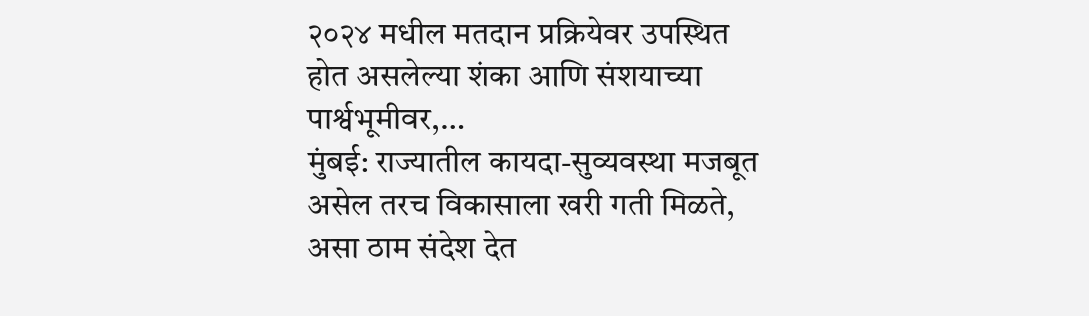२०२४ मधील मतदान प्रक्रियेवर उपस्थित होत असलेल्या शंका आणि संशयाच्या पार्श्वभूमीवर,…
मुंबई: राज्यातील कायदा-सुव्यवस्था मजबूत असेल तरच विकासाला खरी गती मिळते, असा ठाम संदेश देत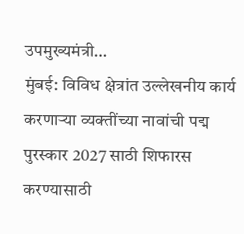उपमुख्यमंत्री…
मुंबई: विविध क्षेत्रांत उल्लेखनीय कार्य करणाऱ्या व्यक्तींच्या नावांची पद्म पुरस्कार 2027 साठी शिफारस करण्यासाठी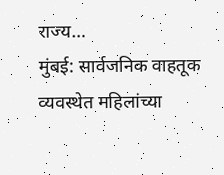राज्य…
मुंबई: सार्वजनिक वाहतूक व्यवस्थेत महिलांच्या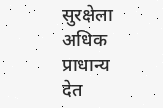सुरक्षेला अधिक प्राधान्य देत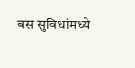बस सुविधांमध्ये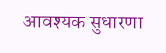आवश्यक सुधारणा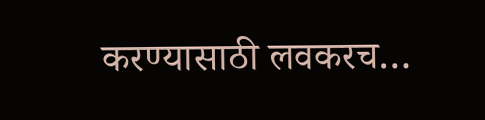करण्यासाठी लवकरच…